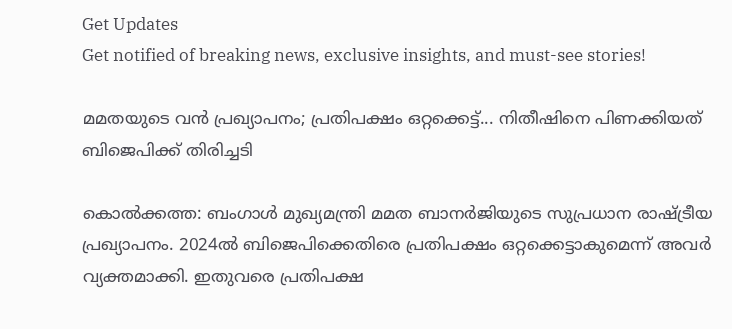Get Updates
Get notified of breaking news, exclusive insights, and must-see stories!

മമതയുടെ വന്‍ പ്രഖ്യാപനം; പ്രതിപക്ഷം ഒറ്റക്കെട്ട്... നിതീഷിനെ പിണക്കിയത് ബിജെപിക്ക് തിരിച്ചടി

കൊല്‍ക്കത്ത: ബംഗാള്‍ മുഖ്യമന്ത്രി മമത ബാനര്‍ജിയുടെ സുപ്രധാന രാഷ്ട്രീയ പ്രഖ്യാപനം. 2024ല്‍ ബിജെപിക്കെതിരെ പ്രതിപക്ഷം ഒറ്റക്കെട്ടാകുമെന്ന് അവര്‍ വ്യക്തമാക്കി. ഇതുവരെ പ്രതിപക്ഷ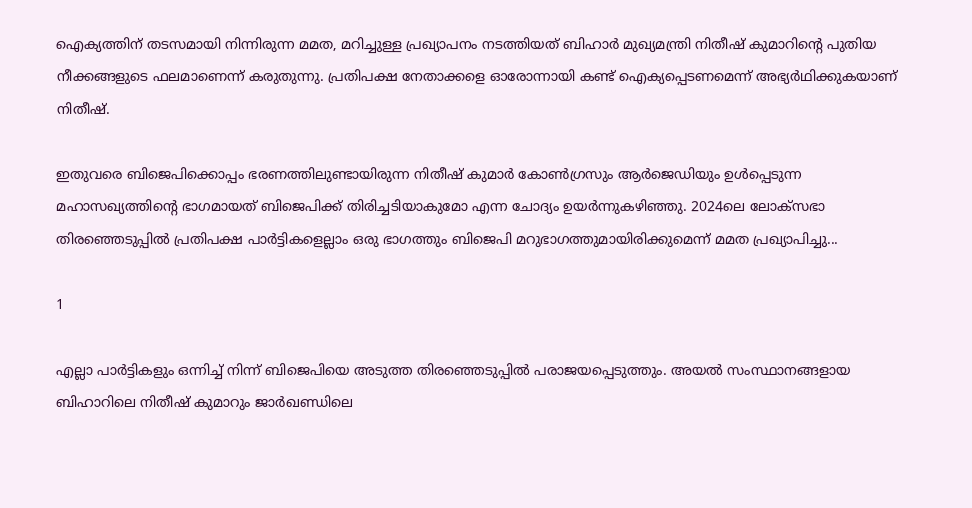ഐക്യത്തിന് തടസമായി നിന്നിരുന്ന മമത, മറിച്ചുള്ള പ്രഖ്യാപനം നടത്തിയത് ബിഹാര്‍ മുഖ്യമന്ത്രി നിതീഷ് കുമാറിന്റെ പുതിയ നീക്കങ്ങളുടെ ഫലമാണെന്ന് കരുതുന്നു. പ്രതിപക്ഷ നേതാക്കളെ ഓരോന്നായി കണ്ട് ഐക്യപ്പെടണമെന്ന് അഭ്യര്‍ഥിക്കുകയാണ് നിതീഷ്.

ഇതുവരെ ബിജെപിക്കൊപ്പം ഭരണത്തിലുണ്ടായിരുന്ന നിതീഷ് കുമാര്‍ കോണ്‍ഗ്രസും ആര്‍ജെഡിയും ഉള്‍പ്പെടുന്ന മഹാസഖ്യത്തിന്റെ ഭാഗമായത് ബിജെപിക്ക് തിരിച്ചടിയാകുമോ എന്ന ചോദ്യം ഉയര്‍ന്നുകഴിഞ്ഞു. 2024ലെ ലോക്‌സഭാ തിരഞ്ഞെടുപ്പില്‍ പ്രതിപക്ഷ പാര്‍ട്ടികളെല്ലാം ഒരു ഭാഗത്തും ബിജെപി മറുഭാഗത്തുമായിരിക്കുമെന്ന് മമത പ്രഖ്യാപിച്ചു...

1

എല്ലാ പാര്‍ട്ടികളും ഒന്നിച്ച് നിന്ന് ബിജെപിയെ അടുത്ത തിരഞ്ഞെടുപ്പില്‍ പരാജയപ്പെടുത്തും. അയല്‍ സംസ്ഥാനങ്ങളായ ബിഹാറിലെ നിതീഷ് കുമാറും ജാര്‍ഖണ്ഡിലെ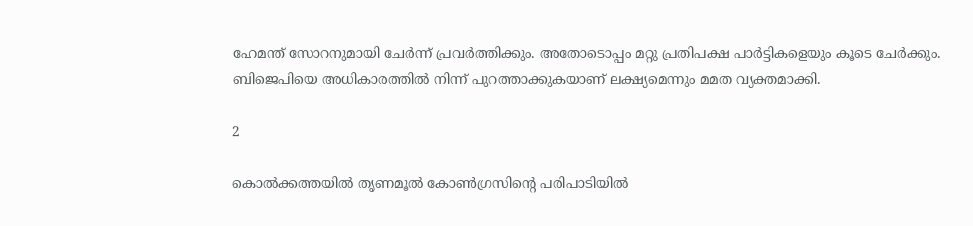ഹേമന്ത് സോറനുമായി ചേര്‍ന്ന് പ്രവര്‍ത്തിക്കും. അതോടൊപ്പം മറ്റു പ്രതിപക്ഷ പാര്‍ട്ടികളെയും കൂടെ ചേര്‍ക്കും. ബിജെപിയെ അധികാരത്തില്‍ നിന്ന് പുറത്താക്കുകയാണ് ലക്ഷ്യമെന്നും മമത വ്യക്തമാക്കി.

2

കൊല്‍ക്കത്തയില്‍ തൃണമൂല്‍ കോണ്‍ഗ്രസിന്റെ പരിപാടിയില്‍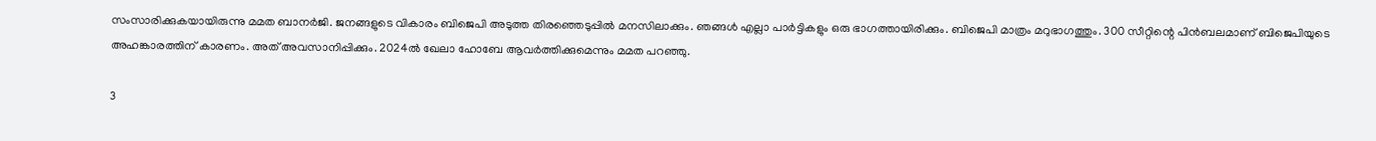സംസാരിക്കുകയായിരുന്നു മമത ബാനര്‍ജി. ജനങ്ങളുടെ വികാരം ബിജെപി അടുത്ത തിരഞ്ഞെടുപ്പില്‍ മനസിലാക്കും. ഞങ്ങള്‍ എല്ലാ പാര്‍ട്ടികളും ഒരു ഭാഗത്തായിരിക്കും. ബിജെപി മാത്രം മറുഭാഗത്തും. 300 സീറ്റിന്റെ പിന്‍ബലമാണ് ബിജെപിയുടെ അഹങ്കാരത്തിന് കാരണം. അത് അവസാനിപ്പിക്കും. 2024ല്‍ ഖേലാ ഹോബേ ആവര്‍ത്തിക്കുമെന്നും മമത പറഞ്ഞു.

3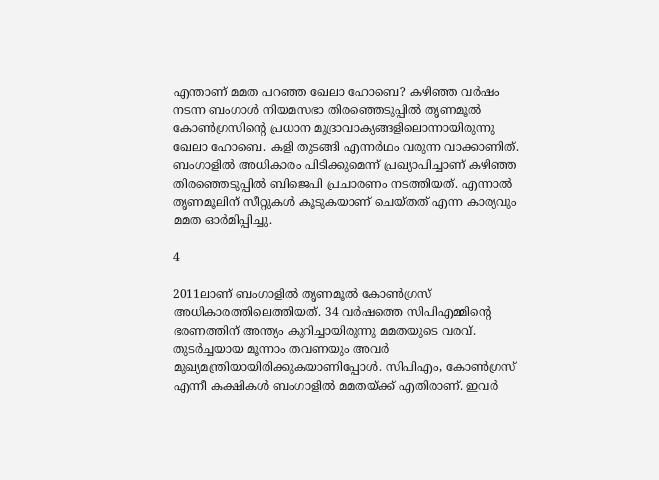എന്താണ് മമത പറഞ്ഞ ഖേലാ ഹോബെ? കഴിഞ്ഞ വര്‍ഷം നടന്ന ബംഗാള്‍ നിയമസഭാ തിരഞ്ഞെടുപ്പില്‍ തൃണമൂല്‍ കോണ്‍ഗ്രസിന്റെ പ്രധാന മുദ്രാവാക്യങ്ങളിലൊന്നായിരുന്നു ഖേലാ ഹോബെ. കളി തുടങ്ങി എന്നര്‍ഥം വരുന്ന വാക്കാണിത്. ബംഗാളില്‍ അധികാരം പിടിക്കുമെന്ന് പ്രഖ്യാപിച്ചാണ് കഴിഞ്ഞ തിരഞ്ഞെടുപ്പില്‍ ബിജെപി പ്രചാരണം നടത്തിയത്. എന്നാല്‍ തൃണമൂലിന് സീറ്റുകള്‍ കൂടുകയാണ് ചെയ്തത് എന്ന കാര്യവും മമത ഓര്‍മിപ്പിച്ചു.

4

2011ലാണ് ബംഗാളില്‍ തൃണമൂല്‍ കോണ്‍ഗ്രസ് അധികാരത്തിലെത്തിയത്. 34 വര്‍ഷത്തെ സിപിഎമ്മിന്റെ ഭരണത്തിന് അന്ത്യം കുറിച്ചായിരുന്നു മമതയുടെ വരവ്. തുടര്‍ച്ചയായ മൂന്നാം തവണയും അവര്‍ മുഖ്യമന്ത്രിയായിരിക്കുകയാണിപ്പോള്‍. സിപിഎം, കോണ്‍ഗ്രസ് എന്നീ കക്ഷികള്‍ ബംഗാളില്‍ മമതയ്ക്ക് എതിരാണ്. ഇവര്‍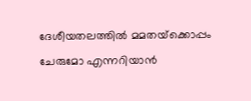ദേശീയതലത്തില്‍ മമതയ്‌ക്കൊപ്പം ചേരുമോ എന്നറിയാന്‍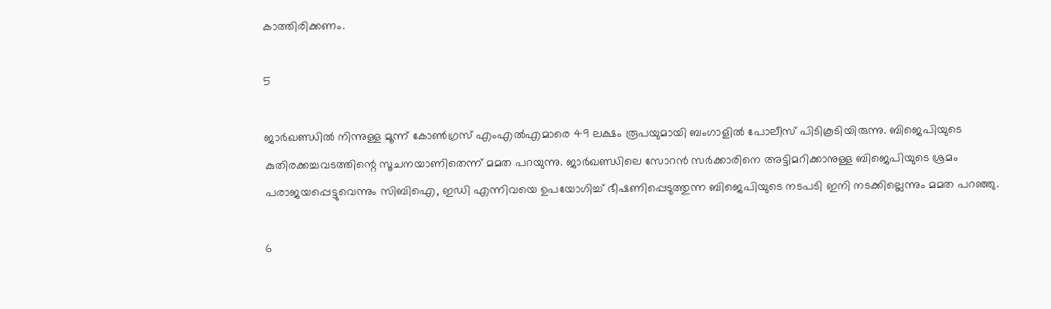കാത്തിരിക്കണം.

5

ജാര്‍ഖണ്ഡില്‍ നിന്നുള്ള മൂന്ന് കോണ്‍ഗ്രസ് എംഎല്‍എമാരെ 49 ലക്ഷം രൂപയുമായി ബംഗാളില്‍ പോലീസ് പിടികൂടിയിരുന്നു. ബിജെപിയുടെ കുതിരക്കച്ചവടത്തിന്റെ സൂചനയാണിതെന്ന് മമത പറയുന്നു. ജാര്‍ഖണ്ഡിലെ സോറന്‍ സര്‍ക്കാരിനെ അട്ടിമറിക്കാനുള്ള ബിജെപിയുടെ ശ്രമം പരാജയപ്പെട്ടുവെന്നും സിബിഐ, ഇഡി എന്നിവയെ ഉപയോഗിച്ച് ഭീഷണിപ്പെടുത്തുന്ന ബിജെപിയുടെ നടപടി ഇനി നടക്കില്ലെന്നും മമത പറഞ്ഞു.

6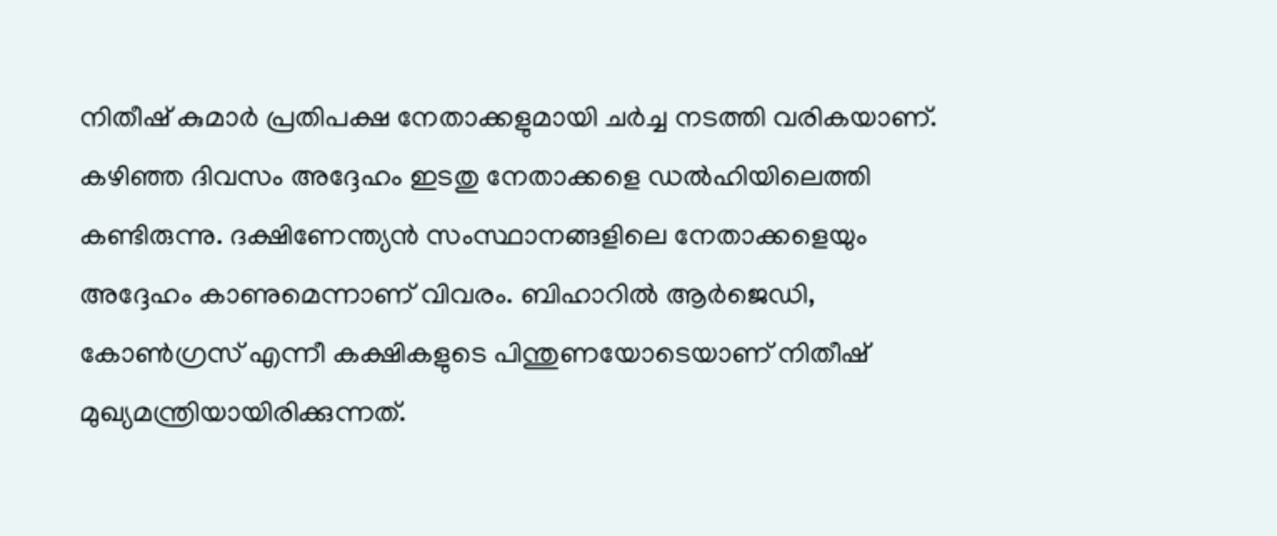നിതീഷ് കുമാര്‍ പ്രതിപക്ഷ നേതാക്കളുമായി ചര്‍ച്ച നടത്തി വരികയാണ്. കഴിഞ്ഞ ദിവസം അദ്ദേഹം ഇടതു നേതാക്കളെ ഡല്‍ഹിയിലെത്തി കണ്ടിരുന്നു. ദക്ഷിണേന്ത്യന്‍ സംസ്ഥാനങ്ങളിലെ നേതാക്കളെയും അദ്ദേഹം കാണുമെന്നാണ് വിവരം. ബിഹാറില്‍ ആര്‍ജെഡി, കോണ്‍ഗ്രസ് എന്നീ കക്ഷികളുടെ പിന്തുണയോടെയാണ് നിതീഷ് മുഖ്യമന്ത്രിയായിരിക്കുന്നത്.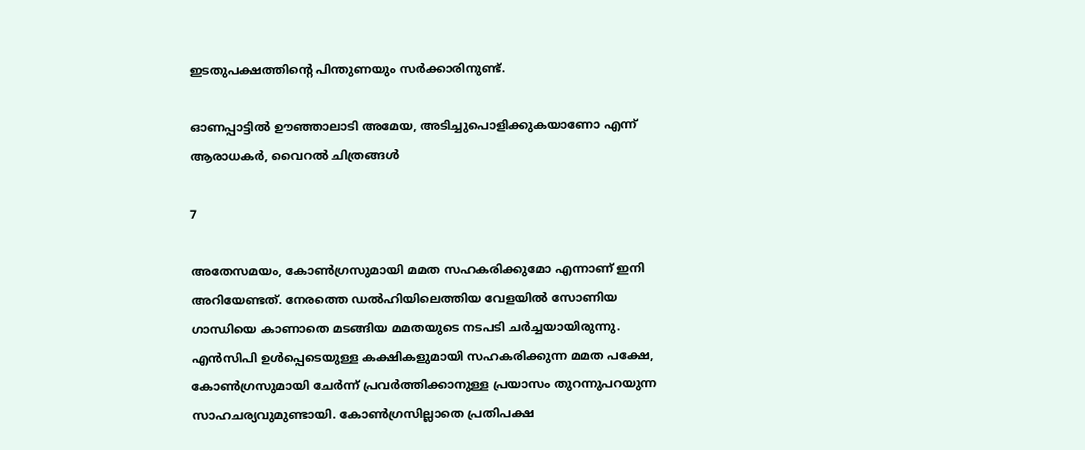ഇടതുപക്ഷത്തിന്റെ പിന്തുണയും സര്‍ക്കാരിനുണ്ട്.

ഓണപ്പാട്ടില്‍ ഊഞ്ഞാലാടി അമേയ, അടിച്ചുപൊളിക്കുകയാണോ എന്ന് ആരാധകര്‍, വൈറല്‍ ചിത്രങ്ങള്‍

7

അതേസമയം, കോണ്‍ഗ്രസുമായി മമത സഹകരിക്കുമോ എന്നാണ് ഇനി അറിയേണ്ടത്. നേരത്തെ ഡല്‍ഹിയിലെത്തിയ വേളയില്‍ സോണിയ ഗാന്ധിയെ കാണാതെ മടങ്ങിയ മമതയുടെ നടപടി ചര്‍ച്ചയായിരുന്നു. എന്‍സിപി ഉള്‍പ്പെടെയുള്ള കക്ഷികളുമായി സഹകരിക്കുന്ന മമത പക്ഷേ, കോണ്‍ഗ്രസുമായി ചേര്‍ന്ന് പ്രവര്‍ത്തിക്കാനുള്ള പ്രയാസം തുറന്നുപറയുന്ന സാഹചര്യവുമുണ്ടായി. കോണ്‍ഗ്രസില്ലാതെ പ്രതിപക്ഷ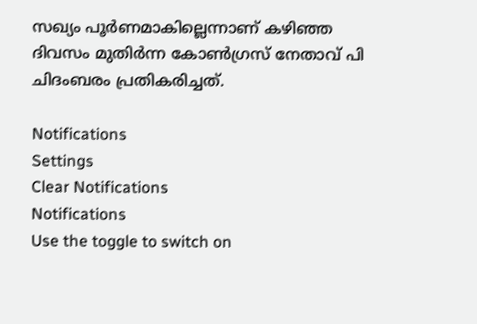സഖ്യം പൂര്‍ണമാകില്ലെന്നാണ് കഴിഞ്ഞ ദിവസം മുതിര്‍ന്ന കോണ്‍ഗ്രസ് നേതാവ് പി ചിദംബരം പ്രതികരിച്ചത്.

Notifications
Settings
Clear Notifications
Notifications
Use the toggle to switch on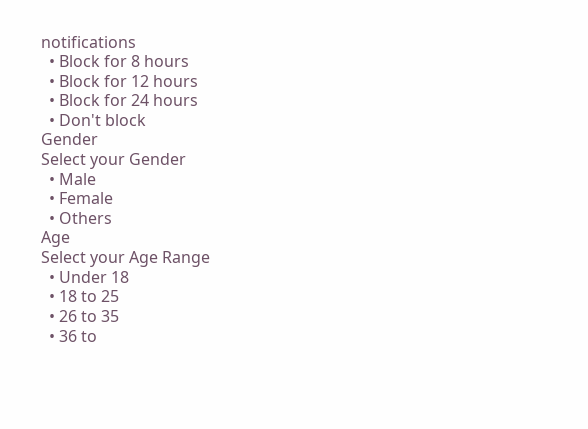notifications
  • Block for 8 hours
  • Block for 12 hours
  • Block for 24 hours
  • Don't block
Gender
Select your Gender
  • Male
  • Female
  • Others
Age
Select your Age Range
  • Under 18
  • 18 to 25
  • 26 to 35
  • 36 to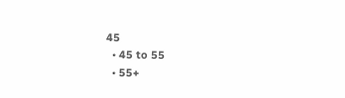45
  • 45 to 55
  • 55+